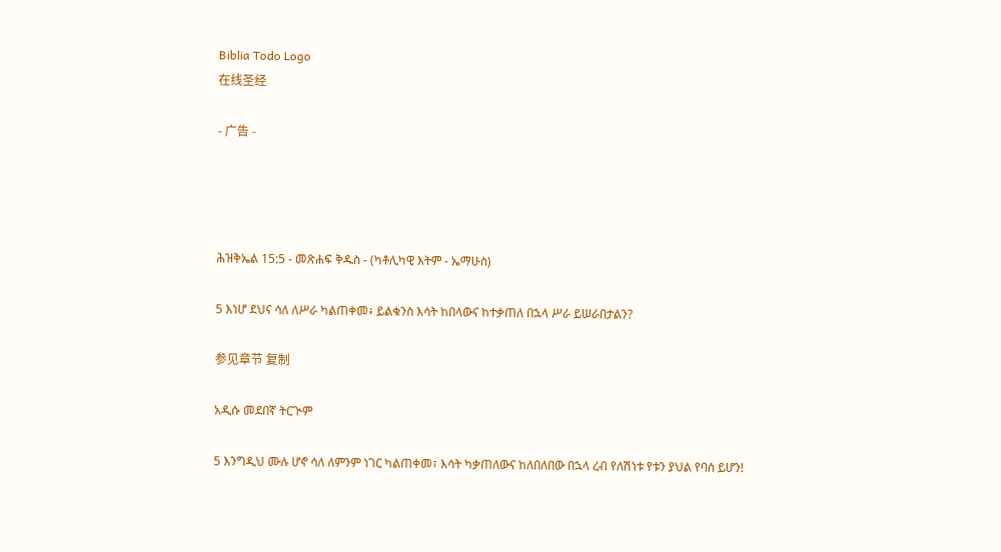Biblia Todo Logo
在线圣经

- 广告 -




ሕዝቅኤል 15:5 - መጽሐፍ ቅዱስ - (ካቶሊካዊ እትም - ኤማሁስ)

5 እነሆ ደህና ሳለ ለሥራ ካልጠቀመ፥ ይልቁንስ እሳት ከበላውና ከተቃጠለ በኋላ ሥራ ይሠራበታልን?

参见章节 复制

አዲሱ መደበኛ ትርጒም

5 እንግዲህ ሙሉ ሆኖ ሳለ ለምንም ነገር ካልጠቀመ፣ እሳት ካቃጠለውና ከለበለበው በኋላ ረብ የለሽነቱ የቱን ያህል የባሰ ይሆን!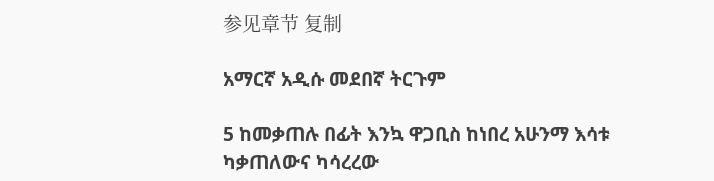参见章节 复制

አማርኛ አዲሱ መደበኛ ትርጉም

5 ከመቃጠሉ በፊት እንኳ ዋጋቢስ ከነበረ አሁንማ እሳቱ ካቃጠለውና ካሳረረው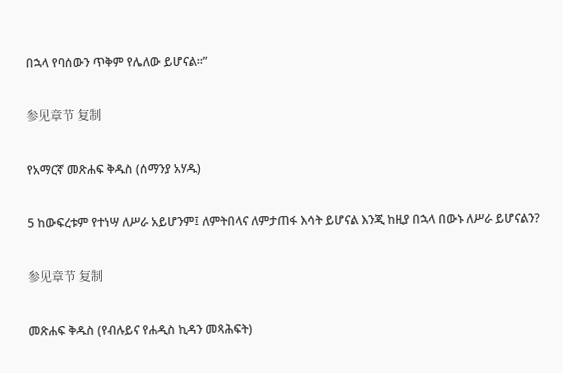በኋላ የባሰውን ጥቅም የሌለው ይሆናል።”

参见章节 复制

የአማርኛ መጽሐፍ ቅዱስ (ሰማንያ አሃዱ)

5 ከውፍረቱም የተነሣ ለሥራ አይሆንም፤ ለምትበላና ለምታጠፋ እሳት ይሆናል እንጂ ከዚያ በኋላ በውኑ ለሥራ ይሆናልን?

参见章节 复制

መጽሐፍ ቅዱስ (የብሉይና የሐዲስ ኪዳን መጻሕፍት)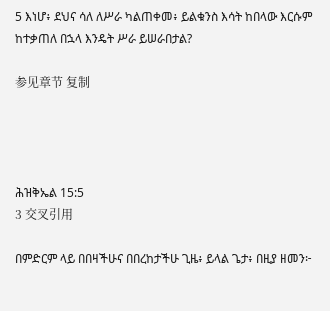5 እነሆ፥ ደህና ሳለ ለሥራ ካልጠቀመ፥ ይልቁንስ እሳት ከበላው እርሱም ከተቃጠለ በኋላ እንዴት ሥራ ይሠራበታል?

参见章节 复制




ሕዝቅኤል 15:5
3 交叉引用

በምድርም ላይ በበዛችሁና በበረከታችሁ ጊዜ፥ ይላል ጌታ፥ በዚያ ዘመን፦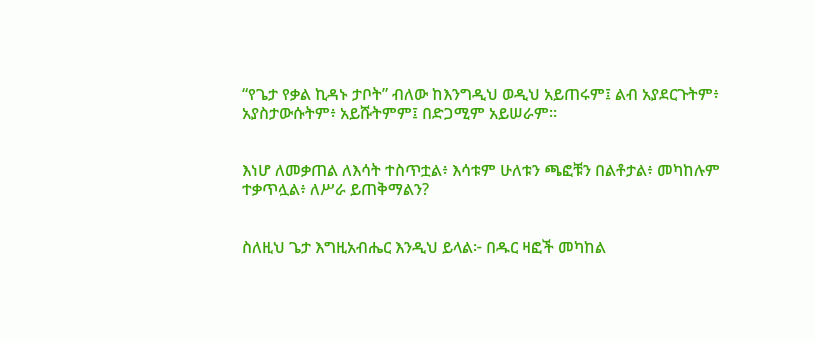“የጌታ የቃል ኪዳኑ ታቦት” ብለው ከእንግዲህ ወዲህ አይጠሩም፤ ልብ አያደርጉትም፥ አያስታውሱትም፥ አይሹትምም፤ በድጋሚም አይሠራም።


እነሆ ለመቃጠል ለእሳት ተስጥቷል፥ እሳቱም ሁለቱን ጫፎቹን በልቶታል፥ መካከሉም ተቃጥሏል፥ ለሥራ ይጠቅማልን?


ስለዚህ ጌታ እግዚአብሔር እንዲህ ይላል፦ በዱር ዛፎች መካከል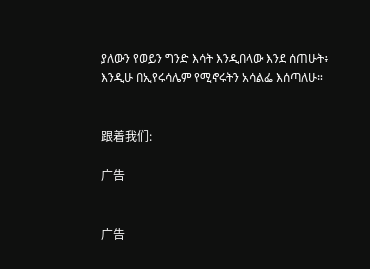ያለውን የወይን ግንድ እሳት እንዲበላው እንደ ሰጠሁት፥ እንዲሁ በኢየሩሳሌም የሚኖሩትን አሳልፌ እሰጣለሁ።


跟着我们:

广告


广告